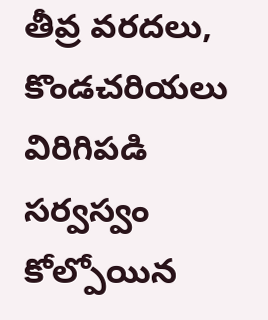తీవ్ర వరదలు, కొండచరియలు విరిగిపడి సర్వస్వం కోల్పోయిన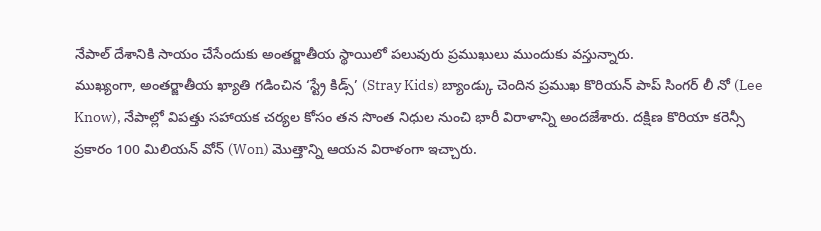నేపాల్ దేశానికి సాయం చేసేందుకు అంతర్జాతీయ స్థాయిలో పలువురు ప్రముఖులు ముందుకు వస్తున్నారు.
ముఖ్యంగా, అంతర్జాతీయ ఖ్యాతి గడించిన ‘స్ట్రే కిడ్స్’ (Stray Kids) బ్యాండ్కు చెందిన ప్రముఖ కొరియన్ పాప్ సింగర్ లీ నో (Lee Know), నేపాల్లో విపత్తు సహాయక చర్యల కోసం తన సొంత నిధుల నుంచి భారీ విరాళాన్ని అందజేశారు. దక్షిణ కొరియా కరెన్సీ ప్రకారం 100 మిలియన్ వోన్ (Won) మొత్తాన్ని ఆయన విరాళంగా ఇచ్చారు.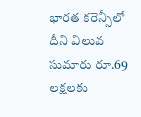భారత కరెన్సీలో దీని విలువ సుమారు రూ.69 లక్షలకు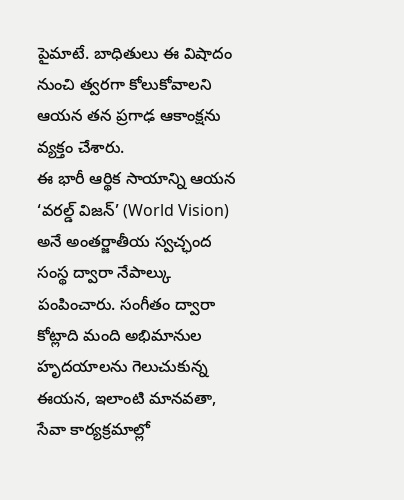పైమాటే. బాధితులు ఈ విషాదం నుంచి త్వరగా కోలుకోవాలని ఆయన తన ప్రగాఢ ఆకాంక్షను వ్యక్తం చేశారు.
ఈ భారీ ఆర్థిక సాయాన్ని ఆయన ‘వరల్డ్ విజన్’ (World Vision) అనే అంతర్జాతీయ స్వచ్ఛంద సంస్థ ద్వారా నేపాల్కు పంపించారు. సంగీతం ద్వారా కోట్లాది మంది అభిమానుల హృదయాలను గెలుచుకున్న ఈయన, ఇలాంటి మానవతా, సేవా కార్యక్రమాల్లో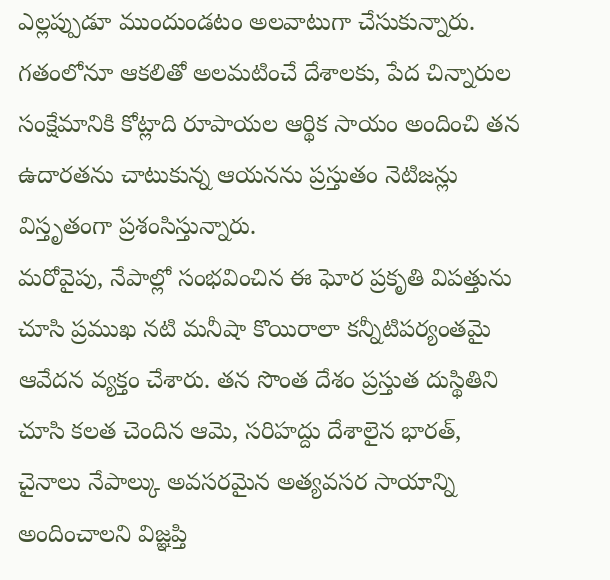ఎల్లప్పుడూ ముందుండటం అలవాటుగా చేసుకున్నారు. గతంలోనూ ఆకలితో అలమటించే దేశాలకు, పేద చిన్నారుల సంక్షేమానికి కోట్లాది రూపాయల ఆర్థిక సాయం అందించి తన ఉదారతను చాటుకున్న ఆయనను ప్రస్తుతం నెటిజన్లు విస్తృతంగా ప్రశంసిస్తున్నారు.
మరోవైపు, నేపాల్లో సంభవించిన ఈ ఘోర ప్రకృతి విపత్తును చూసి ప్రముఖ నటి మనీషా కొయిరాలా కన్నీటిపర్యంతమై ఆవేదన వ్యక్తం చేశారు. తన సొంత దేశం ప్రస్తుత దుస్థితిని చూసి కలత చెందిన ఆమె, సరిహద్దు దేశాలైన భారత్, చైనాలు నేపాల్కు అవసరమైన అత్యవసర సాయాన్ని అందించాలని విజ్ఞప్తి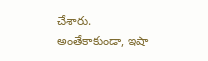చేశారు. అంతేకాకుండా, ఇషా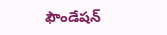ఫౌండేషన్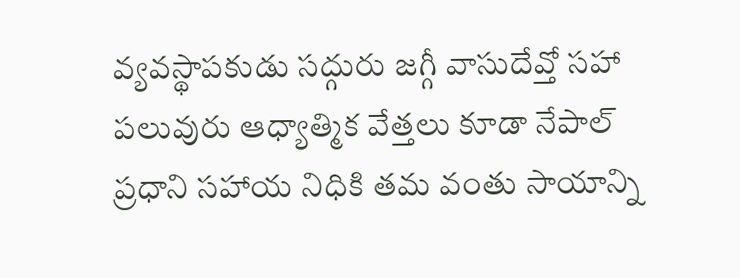వ్యవస్థాపకుడు సద్గురు జగ్గీ వాసుదేవ్తో సహా పలువురు ఆధ్యాత్మిక వేత్తలు కూడా నేపాల్ ప్రధాని సహాయ నిధికి తమ వంతు సాయాన్ని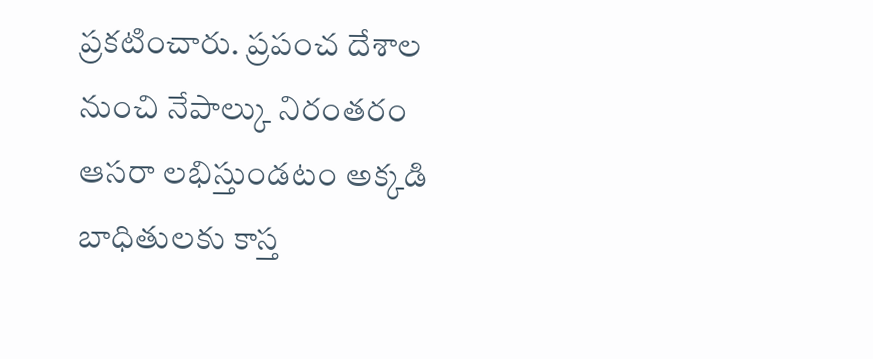ప్రకటించారు. ప్రపంచ దేశాల నుంచి నేపాల్కు నిరంతరం ఆసరా లభిస్తుండటం అక్కడి బాధితులకు కాస్త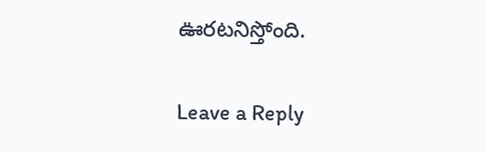ఊరటనిస్తోంది.

Leave a Reply